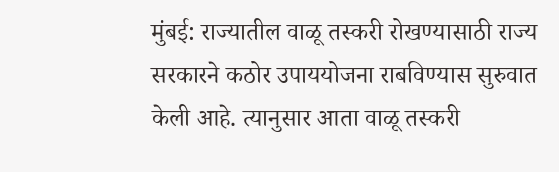मुंबई: राज्यातील वाळू तस्करी रोखण्यासाठी राज्य सरकारने कठोर उपाययोजना राबविण्यास सुरुवात केली आहे. त्यानुसार आता वाळू तस्करी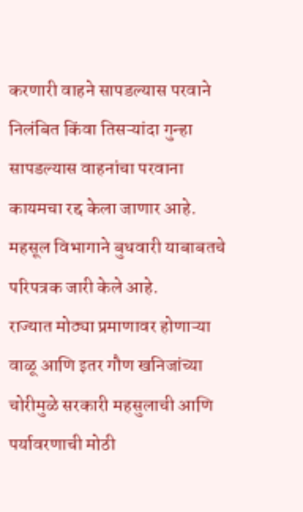करणारी वाहने सापडल्यास परवाने निलंबित किंवा तिसऱ्यांदा गुन्हा सापडल्यास वाहनांचा परवाना कायमचा रद्द केला जाणार आहे.
महसूल विभागाने बुधवारी याबाबतचे परिपत्रक जारी केले आहे.
राज्यात मोठ्या प्रमाणावर होणाऱ्या वाळू आणि इतर गौण खनिजांच्या चोरीमुळे सरकारी महसुलाची आणि पर्यावरणाची मोठी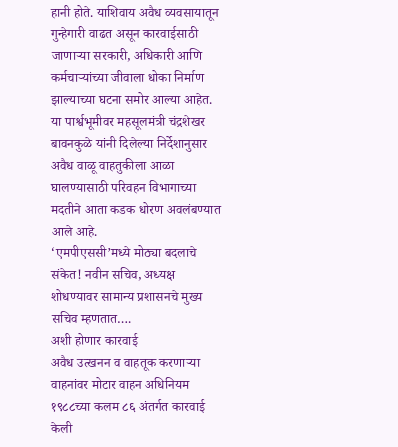हानी होते. याशिवाय अवैध व्यवसायातून गुन्हेगारी वाढत असून कारवाईसाठी जाणाऱ्या सरकारी, अधिकारी आणि कर्मचाऱ्यांच्या जीवाला धोका निर्माण झाल्याच्या घटना समोर आल्या आहेत.
या पार्श्वभूमीवर महसूलमंत्री चंद्रशेखर बावनकुळे यांनी दिलेल्या निर्देशानुसार अवैध वाळू वाहतुकीला आळा घालण्यासाठी परिवहन विभागाच्या मदतीने आता कडक धोरण अवलंबण्यात आले आहे.
‘एमपीएससी’मध्ये मोठ्या बदलाचे संकेत! नवीन सचिव, अध्यक्ष शोधण्यावर सामान्य प्रशासनचे मुख्य सचिव म्हणतात….
अशी होणार कारवाई
अवैध उत्खनन व वाहतूक करणाऱ्या वाहनांवर मोटार वाहन अधिनियम १९८८च्या कलम ८६ अंतर्गत कारवाई केली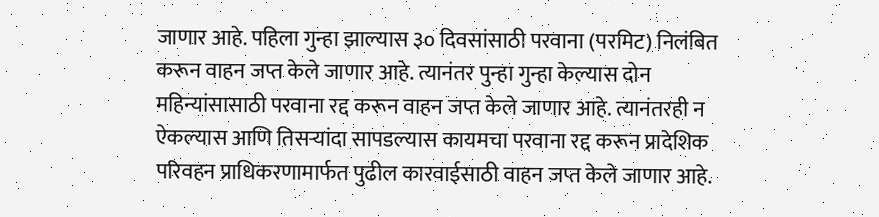जाणार आहे. पहिला गुन्हा झाल्यास ३० दिवसांसाठी परवाना (परमिट) निलंबित करून वाहन जप्त केले जाणार आहे. त्यानंतर पुन्हा गुन्हा केल्यास दोन महिन्यांसासाठी परवाना रद्द करून वाहन जप्त केले जाणार आहे. त्यानंतरही न ऐकल्यास आणि तिसऱ्यांदा सापडल्यास कायमचा परवाना रद्द करून प्रादेशिक परिवहन प्राधिकरणामार्फत पुढील कारवाईसाठी वाहन जप्त केले जाणार आहे.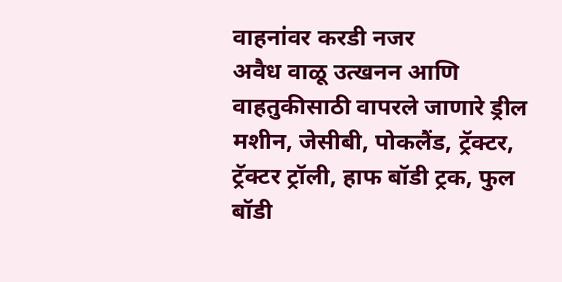वाहनांवर करडी नजर
अवैध वाळू उत्खनन आणि वाहतुकीसाठी वापरले जाणारे ड्रील मशीन, जेसीबी, पोकलैंड, ट्रॅक्टर, ट्रॅक्टर ट्रॉली, हाफ बॉडी ट्रक, फुल बॉडी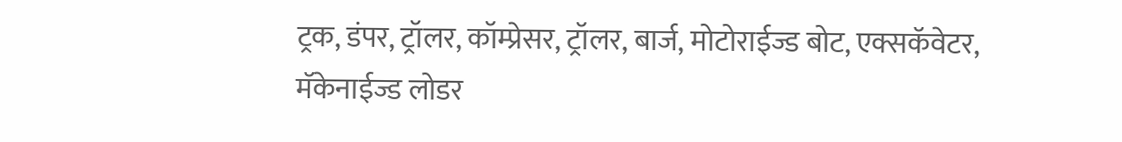ट्रक, डंपर, ट्रॉलर, कॉम्प्रेसर, ट्रॉलर, बार्ज, मोटोराईज्ड बोट, एक्सकॅवेटर, मॅकेनाईज्ड लोडर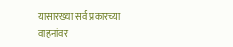यासारख्या सर्व प्रकारच्या वाहनांवर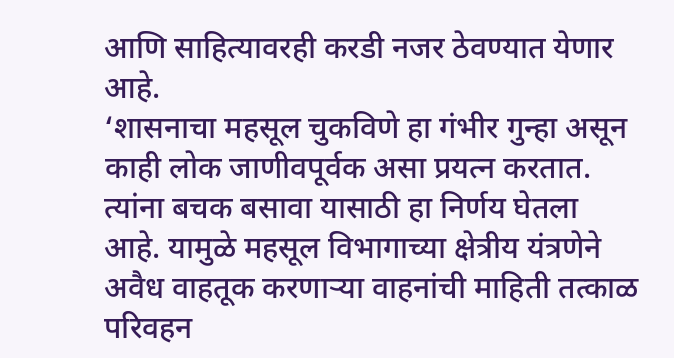आणि साहित्यावरही करडी नजर ठेवण्यात येणार आहे.
‘शासनाचा महसूल चुकविणे हा गंभीर गुन्हा असून काही लोक जाणीवपूर्वक असा प्रयत्न करतात. त्यांना बचक बसावा यासाठी हा निर्णय घेतला आहे. यामुळे महसूल विभागाच्या क्षेत्रीय यंत्रणेने अवैध वाहतूक करणाऱ्या वाहनांची माहिती तत्काळ परिवहन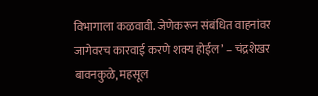विभागाला कळवावी. जेणेकरून संबंधित वाहनांवर जागेवरच कारवाई करणे शक्य होईल’ – चंद्रशेखर बावनकुळे, महसूल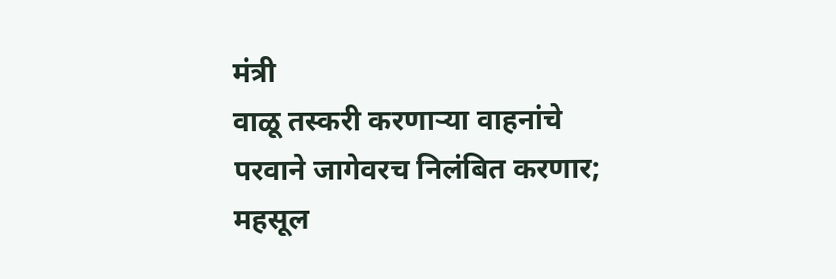मंत्री
वाळू तस्करी करणाऱ्या वाहनांचे परवाने जागेवरच निलंबित करणार; महसूल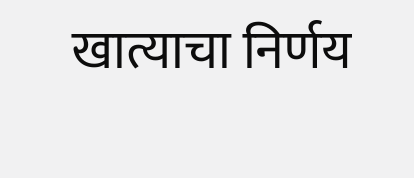खात्याचा निर्णय